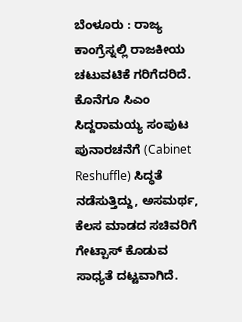ಬೆಂಳೂರು : ರಾಜ್ಯ ಕಾಂಗ್ರೆಸ್ನಲ್ಲಿ ರಾಜಕೀಯ ಚಟುವಟಿಕೆ ಗರಿಗೆದರಿದೆ. ಕೊನೆಗೂ ಸಿಎಂ ಸಿದ್ದರಾಮಯ್ಯ ಸಂಪುಟ ಪುನಾರಚನೆಗೆ (Cabinet Reshuffle) ಸಿದ್ಧತೆ ನಡೆಸುತ್ತಿದ್ದು, ಅಸಮರ್ಥ, ಕೆಲಸ ಮಾಡದ ಸಚಿವರಿಗೆ ಗೇಟ್ಪಾಸ್ ಕೊಡುವ ಸಾಧ್ಯತೆ ದಟ್ಟವಾಗಿದೆ.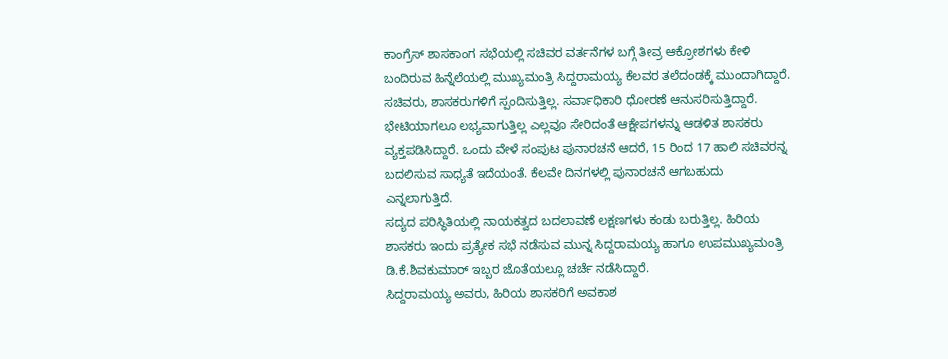ಕಾಂಗ್ರೆಸ್ ಶಾಸಕಾಂಗ ಸಭೆಯಲ್ಲಿ ಸಚಿವರ ವರ್ತನೆಗಳ ಬಗ್ಗೆ ತೀವ್ರ ಆಕ್ರೋಶಗಳು ಕೇಳಿ ಬಂದಿರುವ ಹಿನ್ನೆಲೆಯಲ್ಲಿ ಮುಖ್ಯಮಂತ್ರಿ ಸಿದ್ದರಾಮಯ್ಯ ಕೆಲವರ ತಲೆದಂಡಕ್ಕೆ ಮುಂದಾಗಿದ್ದಾರೆ.
ಸಚಿವರು, ಶಾಸಕರುಗಳಿಗೆ ಸ್ಪಂದಿಸುತ್ತಿಲ್ಲ. ಸರ್ವಾಧಿಕಾರಿ ಧೋರಣೆ ಆನುಸರಿಸುತ್ತಿದ್ದಾರೆ. ಭೇಟಿಯಾಗಲೂ ಲಭ್ಯವಾಗುತ್ತಿಲ್ಲ ಎಲ್ಲವೂ ಸೇರಿದಂತೆ ಆಕ್ಷೇಪಗಳನ್ನು ಆಡಳಿತ ಶಾಸಕರು ವ್ಯಕ್ತಪಡಿಸಿದ್ದಾರೆ. ಒಂದು ವೇಳೆ ಸಂಪುಟ ಪುನಾರಚನೆ ಆದರೆ, 15 ರಿಂದ 17 ಹಾಲಿ ಸಚಿವರನ್ನ ಬದಲಿಸುವ ಸಾಧ್ಯತೆ ಇದೆಯಂತೆ. ಕೆಲವೇ ದಿನಗಳಲ್ಲಿ ಪುನಾರಚನೆ ಆಗಬಹುದು ಎನ್ನಲಾಗುತ್ತಿದೆ.
ಸದ್ಯದ ಪರಿಸ್ಥಿತಿಯಲ್ಲಿ ನಾಯಕತ್ವದ ಬದಲಾವಣೆ ಲಕ್ಷಣಗಳು ಕಂಡು ಬರುತ್ತಿಲ್ಲ. ಹಿರಿಯ ಶಾಸಕರು ಇಂದು ಪ್ರತ್ಯೇಕ ಸಭೆ ನಡೆಸುವ ಮುನ್ನ ಸಿದ್ದರಾಮಯ್ಯ ಹಾಗೂ ಉಪಮುಖ್ಯಮಂತ್ರಿ ಡಿ.ಕೆ.ಶಿವಕುಮಾರ್ ಇಬ್ಬರ ಜೊತೆಯಲ್ಲೂ ಚರ್ಚೆ ನಡೆಸಿದ್ದಾರೆ.
ಸಿದ್ದರಾಮಯ್ಯ ಅವರು, ಹಿರಿಯ ಶಾಸಕರಿಗೆ ಅವಕಾಶ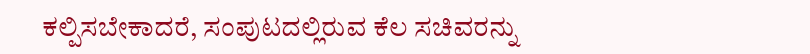ಕಲ್ಪಿಸಬೇಕಾದರೆ, ಸಂಪುಟದಲ್ಲಿರುವ ಕೆಲ ಸಚಿವರನ್ನು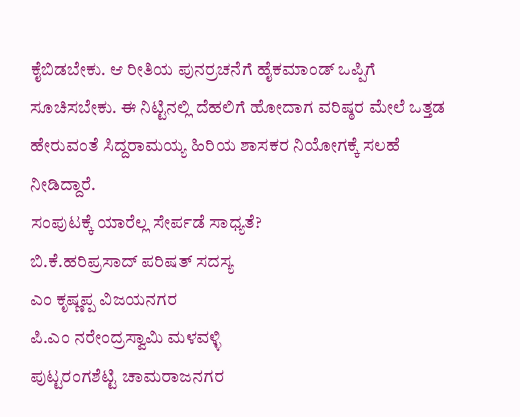ಕೈಬಿಡಬೇಕು. ಆ ರೀತಿಯ ಪುನರ್ರಚನೆಗೆ ಹೈಕಮಾಂಡ್ ಒಪ್ಪಿಗೆ ಸೂಚಿಸಬೇಕು. ಈ ನಿಟ್ಟಿನಲ್ಲಿ ದೆಹಲಿಗೆ ಹೋದಾಗ ವರಿಷ್ಠರ ಮೇಲೆ ಒತ್ತಡ ಹೇರುವಂತೆ ಸಿದ್ದರಾಮಯ್ಯ ಹಿರಿಯ ಶಾಸಕರ ನಿಯೋಗಕ್ಕೆ ಸಲಹೆ ನೀಡಿದ್ದಾರೆ.
ಸಂಪುಟಕ್ಕೆ ಯಾರೆಲ್ಲ ಸೇರ್ಪಡೆ ಸಾಧ್ಯತೆ?
ಬಿ.ಕೆ.ಹರಿಪ್ರಸಾದ್ ಪರಿಷತ್ ಸದಸ್ಯ
ಎಂ ಕೃಷ್ಣಪ್ಪ ವಿಜಯನಗರ
ಪಿ.ಎಂ ನರೇಂದ್ರಸ್ವಾಮಿ ಮಳವಳ್ಳಿ
ಪುಟ್ಟರಂಗಶೆಟ್ಟಿ ಚಾಮರಾಜನಗರ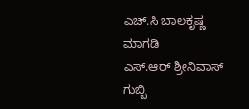ಎಚ್.ಸಿ ಬಾಲಕೃಷ್ಣ ಮಾಗಡಿ
ಎಸ್.ಆರ್ ಶ್ರೀನಿವಾಸ್ ಗುಬ್ಬಿ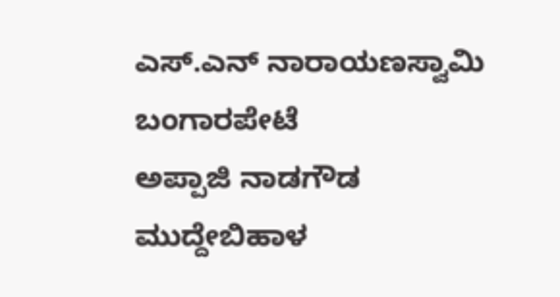ಎಸ್.ಎನ್ ನಾರಾಯಣಸ್ವಾಮಿ ಬಂಗಾರಪೇಟೆ
ಅಪ್ಪಾಜಿ ನಾಡಗೌಡ ಮುದ್ದೇಬಿಹಾಳ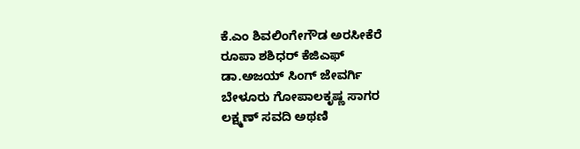ಕೆ.ಎಂ ಶಿವಲಿಂಗೇಗೌಡ ಅರಸೀಕೆರೆ
ರೂಪಾ ಶಶಿಧರ್ ಕೆಜಿಎಫ್
ಡಾ.ಅಜಯ್ ಸಿಂಗ್ ಜೇವರ್ಗಿ
ಬೇಳೂರು ಗೋಪಾಲಕೃಷ್ಣ ಸಾಗರ
ಲಕ್ಷ್ಮಣ್ ಸವದಿ ಅಥಣಿ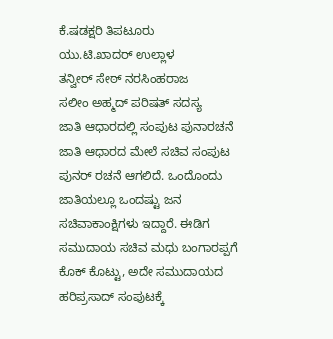ಕೆ.ಷಡಕ್ಷರಿ ತಿಪಟೂರು
ಯು.ಟಿ.ಖಾದರ್ ಉಲ್ಲಾಳ
ತನ್ವೀರ್ ಸೇಠ್ ನರಸಿಂಹರಾಜ
ಸಲೀಂ ಅಹ್ಮದ್ ಪರಿಷತ್ ಸದಸ್ಯ
ಜಾತಿ ಆಧಾರದಲ್ಲಿ ಸಂಪುಟ ಪುನಾರಚನೆ
ಜಾತಿ ಆಧಾರದ ಮೇಲೆ ಸಚಿವ ಸಂಪುಟ ಪುನರ್ ರಚನೆ ಆಗಲಿದೆ. ಒಂದೊಂದು ಜಾತಿಯಲ್ಲೂ ಒಂದಷ್ಟು ಜನ ಸಚಿವಾಕಾಂಕ್ಷಿಗಳು ಇದ್ದಾರೆ. ಈಡಿಗ ಸಮುದಾಯ ಸಚಿವ ಮಧು ಬಂಗಾರಪ್ಪಗೆ ಕೊಕ್ ಕೊಟ್ಟು, ಅದೇ ಸಮುದಾಯದ ಹರಿಪ್ರಸಾದ್ ಸಂಪುಟಕ್ಕೆ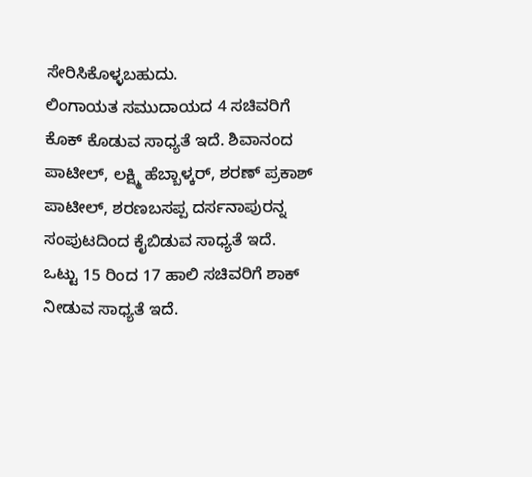ಸೇರಿಸಿಕೊಳ್ಳಬಹುದು.
ಲಿಂಗಾಯತ ಸಮುದಾಯದ 4 ಸಚಿವರಿಗೆ ಕೊಕ್ ಕೊಡುವ ಸಾಧ್ಯತೆ ಇದೆ. ಶಿವಾನಂದ ಪಾಟೀಲ್, ಲಕ್ಷ್ಮಿ ಹೆಬ್ಬಾಳ್ಕರ್, ಶರಣ್ ಪ್ರಕಾಶ್ ಪಾಟೀಲ್, ಶರಣಬಸಪ್ಪ ದರ್ಸನಾಪುರನ್ನ ಸಂಪುಟದಿಂದ ಕೈಬಿಡುವ ಸಾಧ್ಯತೆ ಇದೆ. ಒಟ್ಟು 15 ರಿಂದ 17 ಹಾಲಿ ಸಚಿವರಿಗೆ ಶಾಕ್ ನೀಡುವ ಸಾಧ್ಯತೆ ಇದೆ.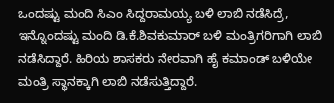ಒಂದಷ್ಟು ಮಂದಿ ಸಿಎಂ ಸಿದ್ದರಾಮಯ್ಯ ಬಳಿ ಲಾಬಿ ನಡೆಸಿದ್ರೆ, ಇನ್ನೊಂದಷ್ಟು ಮಂದಿ ಡಿ.ಕೆ.ಶಿವಕುಮಾರ್ ಬಳಿ ಮಂತ್ರಿಗರಿಗಾಗಿ ಲಾಬಿ ನಡೆಸಿದ್ದಾರೆ. ಹಿರಿಯ ಶಾಸಕರು ನೇರವಾಗಿ ಹೈ ಕಮಾಂಡ್ ಬಳಿಯೇ ಮಂತ್ರಿ ಸ್ಥಾನಕ್ಕಾಗಿ ಲಾಬಿ ನಡೆಸುತ್ತಿದ್ದಾರೆ.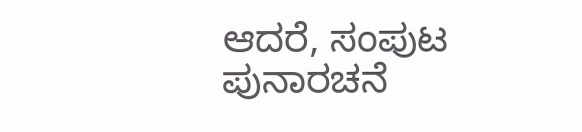ಆದರೆ, ಸಂಪುಟ ಪುನಾರಚನೆ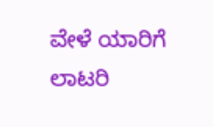ವೇಳೆ ಯಾರಿಗೆ ಲಾಟರಿ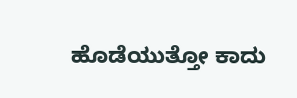ಹೊಡೆಯುತ್ತೋ ಕಾದು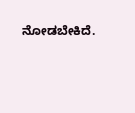ನೋಡಬೇಕಿದೆ.